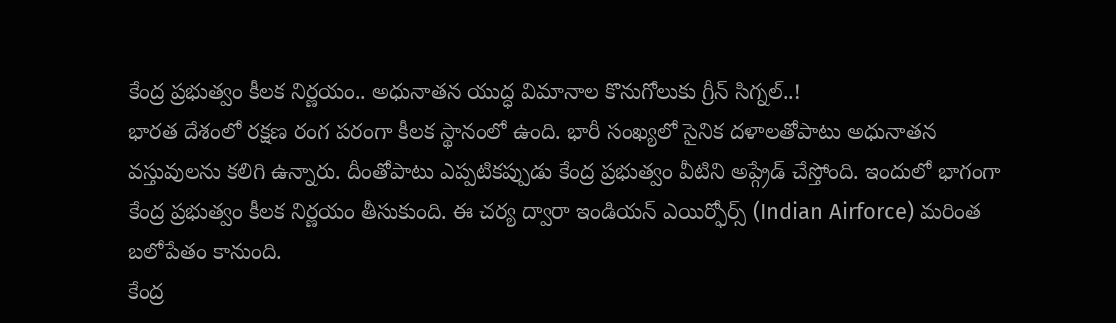కేంద్ర ప్రభుత్వం కీలక నిర్ణయం.. అధునాతన యుద్ధ విమానాల కొనుగోలుకు గ్రీన్ సిగ్నల్..!
భారత దేశంలో రక్షణ రంగ పరంగా కీలక స్థానంలో ఉంది. భారీ సంఖ్యలో సైనిక దళాలతోపాటు అధునాతన వస్తువులను కలిగి ఉన్నారు. దీంతోపాటు ఎప్పటికప్పుడు కేంద్ర ప్రభుత్వం వీటిని అప్గ్రేడ్ చేస్తోంది. ఇందులో భాగంగా కేంద్ర ప్రభుత్వం కీలక నిర్ణయం తీసుకుంది. ఈ చర్య ద్వారా ఇండియన్ ఎయిర్ఫోర్స్ (Indian Airforce) మరింత బలోపేతం కానుంది.
కేంద్ర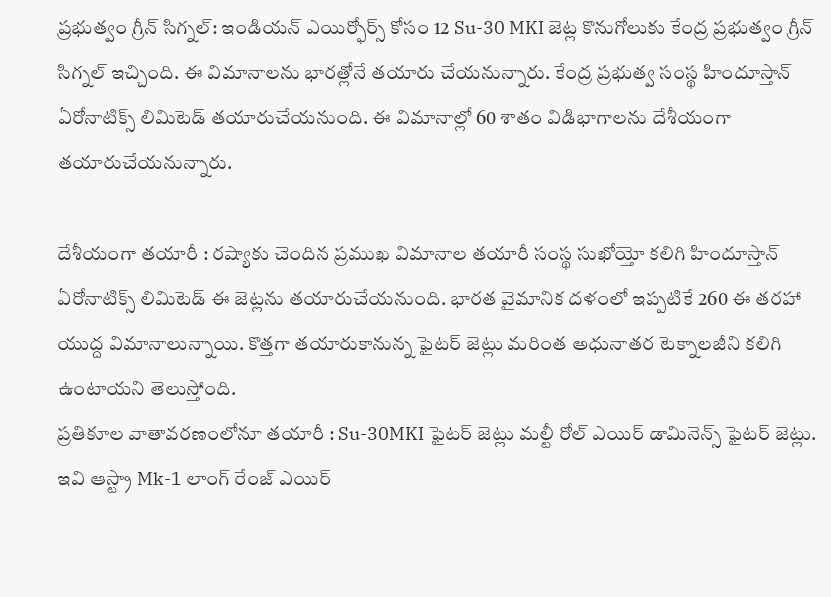ప్రభుత్వం గ్రీన్ సిగ్నల్: ఇండియన్ ఎయిర్ఫోర్స్ కోసం 12 Su-30 MKI జెట్ల కొనుగోలుకు కేంద్ర ప్రభుత్వం గ్రీన్ సిగ్నల్ ఇచ్చింది. ఈ విమానాలను భారత్లోనే తయారు చేయనున్నారు. కేంద్ర ప్రభుత్వ సంస్థ హిందూస్తాన్ ఏరోనాటిక్స్ లిమిటెడ్ తయారుచేయనుంది. ఈ విమానాల్లో 60 శాతం విడిభాగాలను దేశీయంగా తయారుచేయనున్నారు.

దేశీయంగా తయారీ : రష్యాకు చెందిన ప్రముఖ విమానాల తయారీ సంస్థ సుఖోయ్తో కలిగి హిందూస్తాన్ ఏరోనాటిక్స్ లిమిటెడ్ ఈ జెట్లను తయారుచేయనుంది. భారత వైమానిక దళంలో ఇప్పటికే 260 ఈ తరహా యుద్ద విమానాలున్నాయి. కొత్తగా తయారుకానున్న ఫైటర్ జెట్లు మరింత అధునాతర టెక్నాలజీని కలిగి ఉంటాయని తెలుస్తోంది.
ప్రతికూల వాతావరణంలోనూ తయారీ : Su-30MKI ఫైటర్ జెట్లు మల్టీ రోల్ ఎయిర్ డామినెన్స్ ఫైటర్ జెట్లు. ఇవి ఆస్ట్రా Mk-1 లాంగ్ రేంజ్ ఎయిర్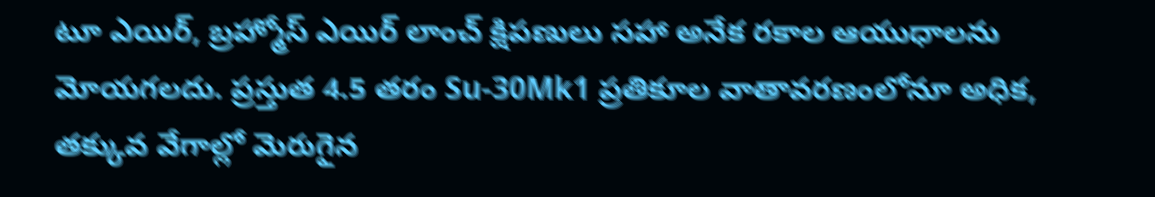టూ ఎయిర్, బ్రహ్మోస్ ఎయిర్ లాంచ్ క్షిపణులు సహా అనేక రకాల ఆయుధాలను మోయగలదు. ప్రస్తుత 4.5 తరం Su-30Mk1 ప్రతికూల వాతావరణంలోనూ అధిక, తక్కువ వేగాల్లో మెరుగైన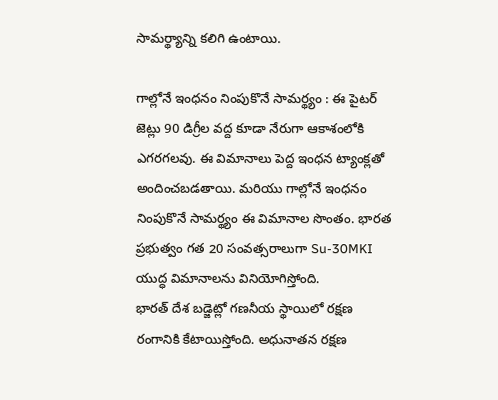సామర్థ్యాన్ని కలిగి ఉంటాయి.

గాల్లోనే ఇంధనం నింపుకొనే సామర్థ్యం : ఈ పైటర్ జెట్లు 90 డిగ్రీల వద్ద కూడా నేరుగా ఆకాశంలోకి ఎగరగలవు. ఈ విమానాలు పెద్ద ఇంధన ట్యాంక్లతో అందించబడతాయి. మరియు గాల్లోనే ఇంధనం నింపుకొనే సామర్థ్యం ఈ విమానాల సొంతం. భారత ప్రభుత్వం గత 20 సంవత్సరాలుగా Su-30MKI యుద్ధ విమానాలను వినియోగిస్తోంది.
భారత్ దేశ బడ్జెట్లో గణనీయ స్థాయిలో రక్షణ రంగానికి కేటాయిస్తోంది. అధునాతన రక్షణ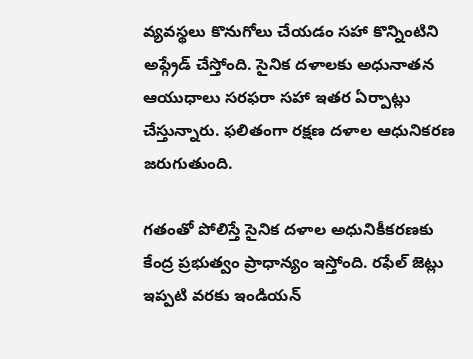వ్యవస్థలు కొనుగోలు చేయడం సహా కొన్నింటిని అప్గ్రేడ్ చేస్తోంది. సైనిక దళాలకు అధునాతన ఆయుధాలు సరఫరా సహా ఇతర ఏర్పాట్లు చేస్తున్నారు. ఫలితంగా రక్షణ దళాల ఆధునికరణ జరుగుతుంది.

గతంతో పోలిస్తే సైనిక దళాల అధునికీకరణకు కేంద్ర ప్రభుత్వం ప్రాధాన్యం ఇస్తోంది. రఫేల్ జెట్లు ఇప్పటి వరకు ఇండియన్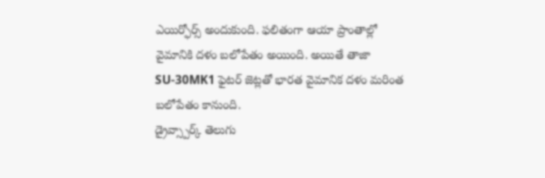ఎయిర్ఫోర్స్ అందుకుంది. ఫలితంగా ఆయా ప్రాంతాల్లో వైమానికి దళం బలోపేతం అయింది. అయితే తాజా SU-30MK1 ఫైటర్ జెట్లతో భారత వైమానిక దళం మరింత బలోపేతం కానుంది.
డ్రైవ్స్పార్క్ తెలుగు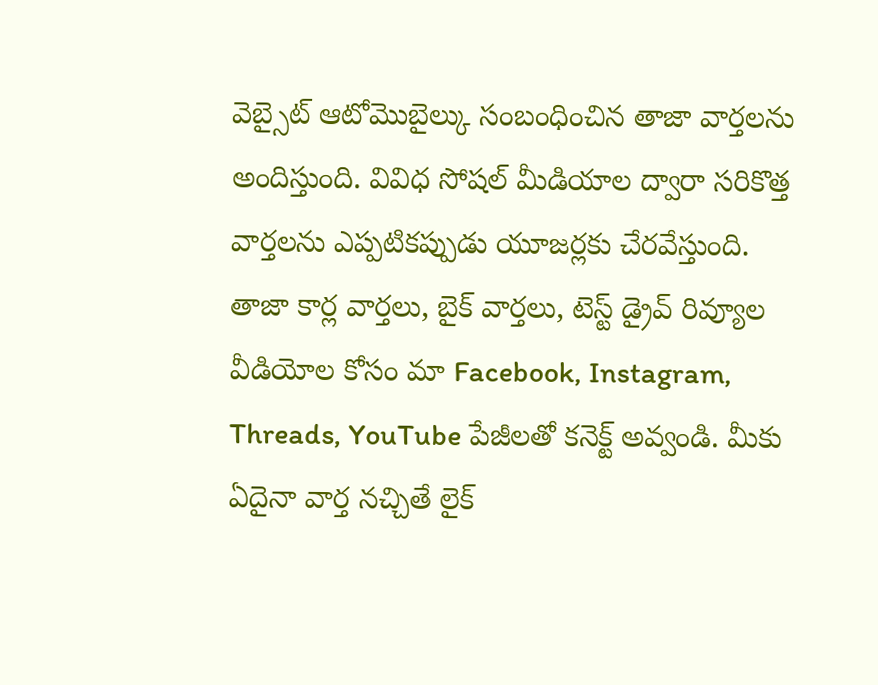వెబ్సైట్ ఆటోమొబైల్కు సంబంధించిన తాజా వార్తలను అందిస్తుంది. వివిధ సోషల్ మీడియాల ద్వారా సరికొత్త వార్తలను ఎప్పటికప్పుడు యూజర్లకు చేరవేస్తుంది. తాజా కార్ల వార్తలు, బైక్ వార్తలు, టెస్ట్ డ్రైవ్ రివ్యూల వీడియోల కోసం మా Facebook, Instagram, Threads, YouTube పేజీలతో కనెక్ట్ అవ్వండి. మీకు ఏదైనా వార్త నచ్చితే లైక్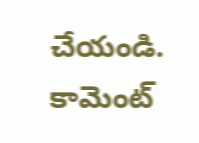చేయండి. కామెంట్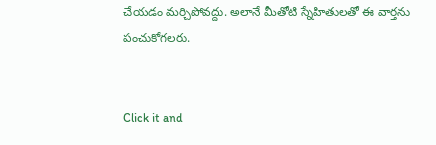చేయడం మర్చిపోవద్దు. అలానే మీతోటి స్నేహితులతో ఈ వార్తను పంచుకోగలరు.


Click it and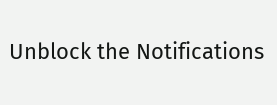Unblock the Notifications